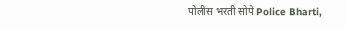पोलीस भरती सोपे Police Bharti,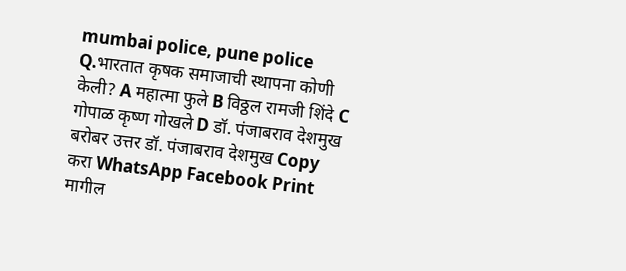mumbai police, pune police Q.भारतात कृषक समाजाची स्थापना कोणी केली? A महात्मा फुले B विठ्ठल रामजी शिंदे C गोपाळ कृष्ण गोखले D डॉ. पंजाबराव देशमुख बरोबर उत्तर डॉ. पंजाबराव देशमुख Copy करा WhatsApp Facebook Print मागील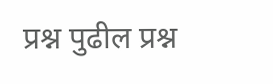प्रश्न पुढील प्रश्न